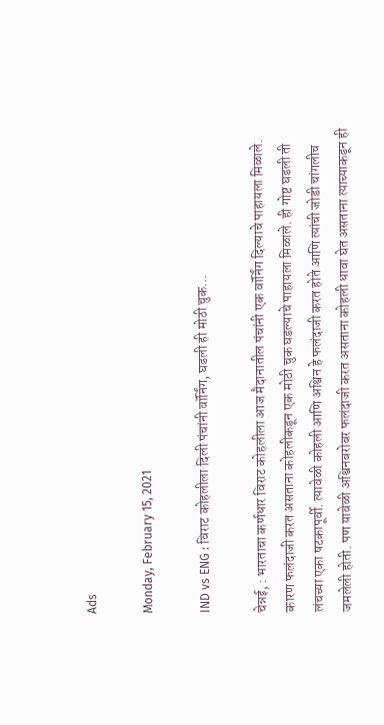Ads

Monday, February 15, 2021

IND vs ENG : विराट कोहलीला दिली पंचांनी वॉर्निंग, घडली ही मोठी चुक...

चेन्नई, : भारताचा कर्णधार विराट कोहलीला आज मैदानातील पंचांनी एक वॉर्निंग दिल्याचे पाहायला मिळाले. कारण फलंदाजी करत असताना कोहलीकडून एक मोठी चुक घडल्याचे पाहायला मिळाले. ही गोष्ट घडली ती लंचच्या एका षटकापूर्वी. त्यावेळी कोहली आणि अश्विन हे फलंदाजी करत होते आणि त्यांची जोडी चांगलीच जमलेली होती. पण यावेळी अश्विनबरोबर फलंदाजी करत असताना कोहली धावा घेत असताना त्याच्याकडून ही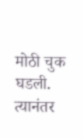मोठी चुक घडली. त्यानंतर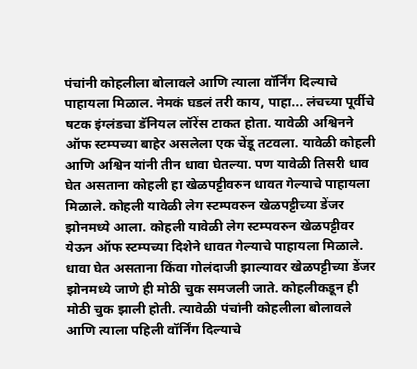पंचांनी कोहलीला बोलावले आणि त्याला वॉर्निंग दिल्याचे पाहायला मिळाल. नेमकं घडलं तरी काय, पाहा... लंचच्या पूर्वीचे षटक इंग्लंडचा डॅनियल लॉरेंस टाकत होता. यावेळी अश्विनने ऑफ स्टम्पच्या बाहेर असलेला एक चेंडू तटवला. यावेळी कोहली आणि अश्विन यांनी तीन धावा घेतल्या. पण यावेळी तिसरी धाव घेत असताना कोहली हा खेळपट्टीवरुन धावत गेल्याचे पाहायला मिळाले. कोहली यावेळी लेग स्टम्पवरुन खेळपट्टीच्या डेंजर झोनमध्ये आला. कोहली यावेळी लेग स्टम्पवरुन खेळपट्टीवर येऊन ऑफ स्टम्पच्या दिशेने धावत गेल्याचे पाहायला मिळाले. धावा घेत असताना किंवा गोलंदाजी झाल्यावर खेळपट्टीच्या डेंजर झोनमध्ये जाणे ही मोठी चुक समजली जाते. कोहलीकडून ही मोठी चुक झाली होती. त्यावेळी पंचांनी कोहलीला बोलावले आणि त्याला पहिली वॉर्निंग दिल्याचे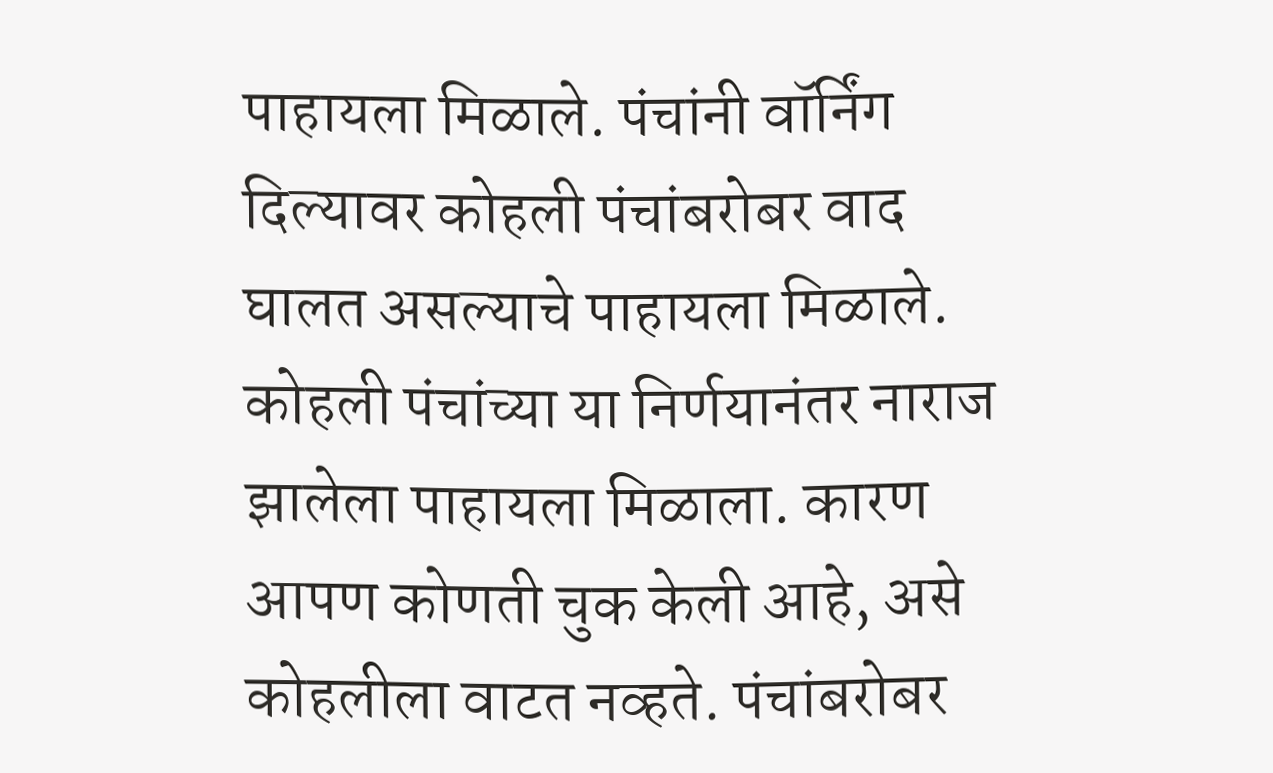पाहायला मिळाले. पंचांनी वॉर्निंग दिल्यावर कोहली पंचांबरोबर वाद घालत असल्याचे पाहायला मिळाले. कोहली पंचांच्या या निर्णयानंतर नाराज झालेला पाहायला मिळाला. कारण आपण कोणती चुक केली आहे, असे कोहलीला वाटत नव्हते. पंचांबरोबर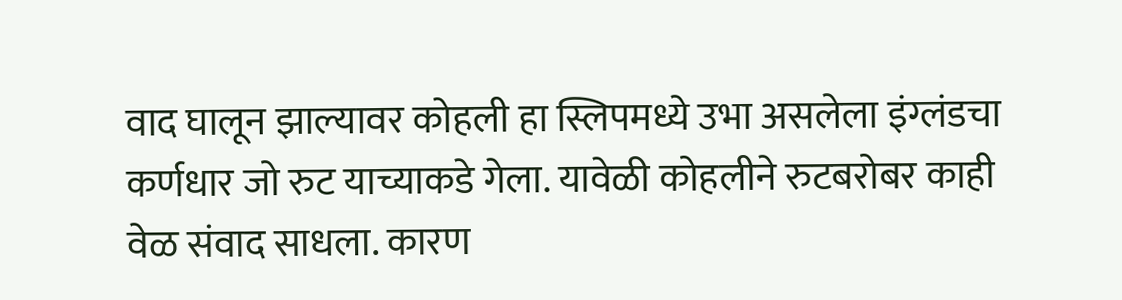वाद घालून झाल्यावर कोहली हा स्लिपमध्ये उभा असलेला इंग्लंडचा कर्णधार जो रुट याच्याकडे गेला. यावेळी कोहलीने रुटबरोबर काही वेळ संवाद साधला. कारण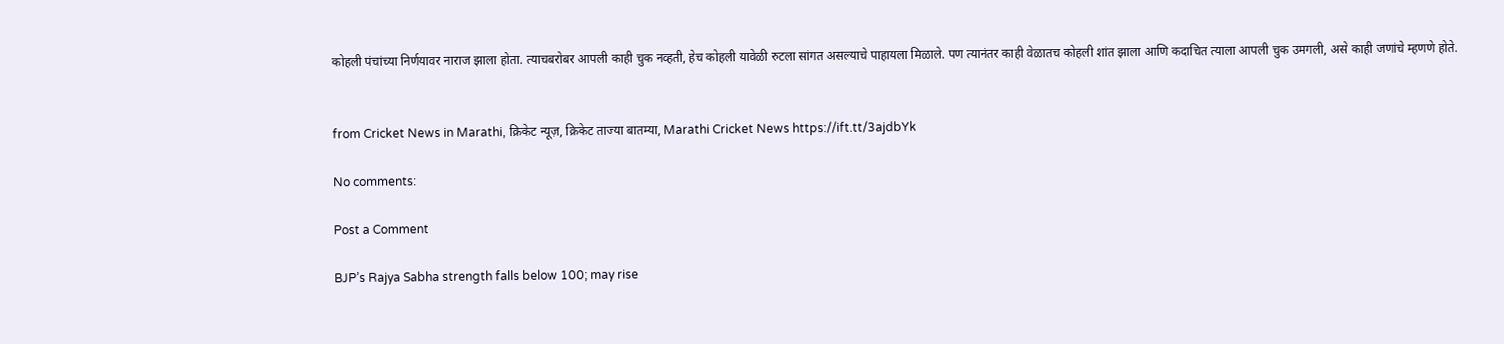कोहली पंचांच्या निर्णयावर नाराज झाला होता. त्याचबरोबर आपली काही चुक नव्हती, हेच कोहली यावेळी रुटला सांगत असल्याचे पाहायला मिळाले. पण त्यानंतर काही वेळातच कोहली शांत झाला आणि कदाचित त्याला आपली चुक उमगली, असे काही जणांचे म्हणणे होते.


from Cricket News in Marathi, क्रिकेट न्यूज़, क्रिकेट ताज्या बातम्या, Marathi Cricket News https://ift.tt/3ajdbYk

No comments:

Post a Comment

BJP’s Rajya Sabha strength falls below 100; may rise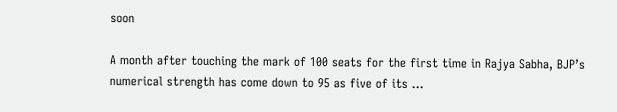soon

A month after touching the mark of 100 seats for the first time in Rajya Sabha, BJP’s numerical strength has come down to 95 as five of its ...